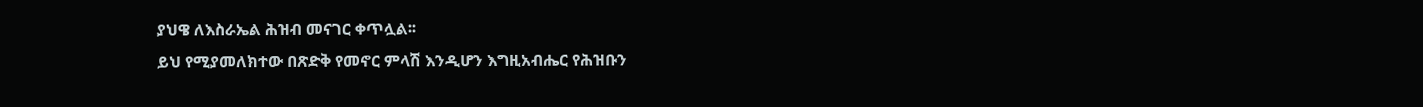ያህዌ ለእስራኤል ሕዝብ መናገር ቀጥሏል፡፡
ይህ የሚያመለክተው በጽድቅ የመኖር ምላሽ እንዲሆን እግዚአብሔር የሕዝቡን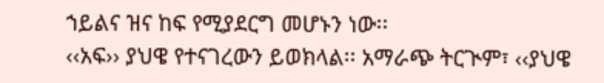ኀይልና ዝና ከፍ የሚያደርግ መሆኑን ነው፡፡
‹‹አፍ›› ያህዌ የተናገረውን ይወክላል፡፡ አማራጭ ትርጒም፣ ‹‹ያህዌ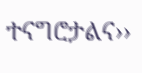ተናግሮታልና››